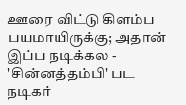ஊரை விட்டு கிளம்ப பயமாயிருக்கு; அதான் இப்ப நடிக்கல - 'சின்னத்தம்பி' பட நடிகர்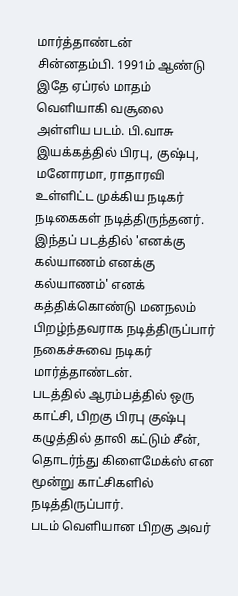மார்த்தாண்டன்
சின்னதம்பி. 1991ம் ஆண்டு இதே ஏப்ரல் மாதம் வெளியாகி வசூலை அள்ளிய படம். பி.வாசு இயக்கத்தில் பிரபு, குஷ்பு, மனோரமா, ராதாரவி உள்ளிட்ட முக்கிய நடிகர் நடிகைகள் நடித்திருந்தனர்.
இந்தப் படத்தில் 'எனக்கு கல்யாணம் எனக்கு கல்யாணம்' எனக் கத்திக்கொண்டு மனநலம் பிறழ்ந்தவராக நடித்திருப்பார் நகைச்சுவை நடிகர் மார்த்தாண்டன்.
படத்தில் ஆரம்பத்தில் ஒரு காட்சி, பிறகு பிரபு குஷ்பு கழுத்தில் தாலி கட்டும் சீன், தொடர்ந்து கிளைமேக்ஸ் என மூன்று காட்சிகளில் நடித்திருப்பார்.
படம் வெளியான பிறகு அவர்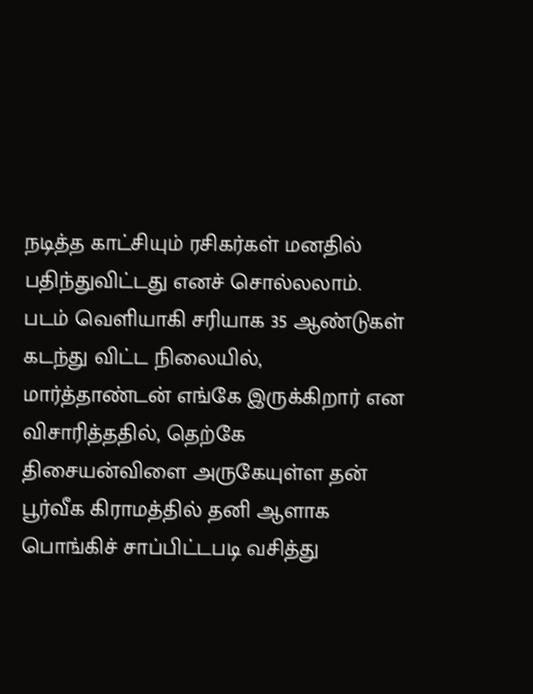நடித்த காட்சியும் ரசிகர்கள் மனதில் பதிந்துவிட்டது எனச் சொல்லலாம்.
படம் வெளியாகி சரியாக 35 ஆண்டுகள் கடந்து விட்ட நிலையில், மார்த்தாண்டன் எங்கே இருக்கிறார் என விசாரித்ததில், தெற்கே திசையன்விளை அருகேயுள்ள தன் பூர்வீக கிராமத்தில் தனி ஆளாக பொங்கிச் சாப்பிட்டபடி வசித்து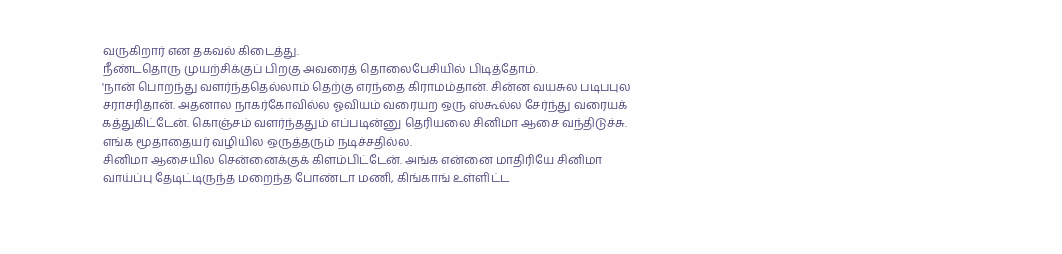வருகிறார் என தகவல் கிடைத்து.
நீண்டதொரு முயற்சிக்குப் பிறகு அவரைத் தொலைபேசியில் பிடித்தோம்.
'நான் பொறந்து வளர்ந்ததெல்லாம் தெற்கு எரந்தை கிராமம்தான். சின்ன வயசுல படிபபுல சராசரிதான். அதனால நாகர்கோவில்ல ஓவியம் வரையற ஒரு ஸ்கூல்ல சேர்ந்து வரையக் கத்துகிட்டேன். கொஞ்சம் வளர்ந்ததும் எப்படின்னு தெரியலை சினிமா ஆசை வந்திடுச்சு. எங்க மூதாதையர் வழியில ஒருத்தரும் நடிச்சதில்ல.
சினிமா ஆசையில சென்னைக்குக் கிளம்பிட்டேன். அங்க என்னை மாதிரியே சினிமா வாய்ப்பு தேடிட்டிருந்த மறைந்த போண்டா மணி, கிங்காங் உள்ளிட்ட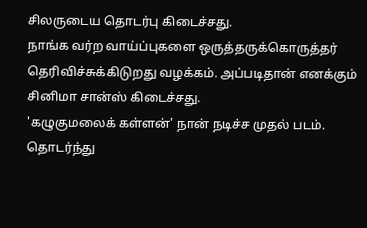சிலருடைய தொடர்பு கிடைச்சது.
நாங்க வர்ற வாய்ப்புகளை ஒருத்தருக்கொருத்தர் தெரிவிச்சுக்கிடுறது வழக்கம். அப்படிதான் எனக்கும் சினிமா சான்ஸ் கிடைச்சது.
'கழுகுமலைக் கள்ளன்' நான் நடிச்ச முதல் படம். தொடர்ந்து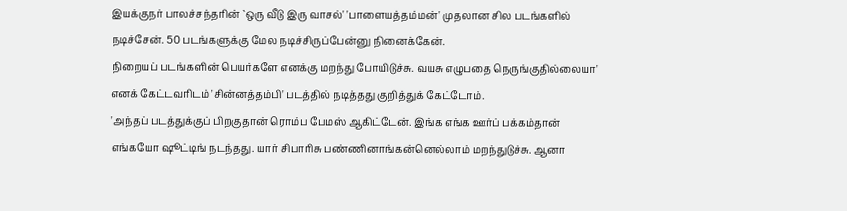இயக்குநர் பாலச்சந்தரின் `ஒரு வீடு இரு வாசல்' 'பாளையத்தம்மன்' முதலான சில படங்களில் நடிச்சேன். 50 படங்களுக்கு மேல நடிச்சிருப்பேன்னு நினைக்கேன்.
நிறையப் படங்களின் பெயர்களே எனக்கு மறந்து போயிடுச்சு. வயசு எழுபதை நெருங்குதில்லையா' எனக் கேட்டவரிடம் 'சின்னத்தம்பி' படத்தில் நடித்தது குறித்துக் கேட்டோம்.
'அந்தப் படத்துக்குப் பிறகுதான் ரொம்ப பேமஸ் ஆகிட்டேன். இங்க எங்க ஊர்ப் பக்கம்தான் எங்கயோ ஷூட்டிங் நடந்தது. யார் சிபாரிசு பண்ணினாங்கன்னெல்லாம் மறந்துடுச்சு. ஆனா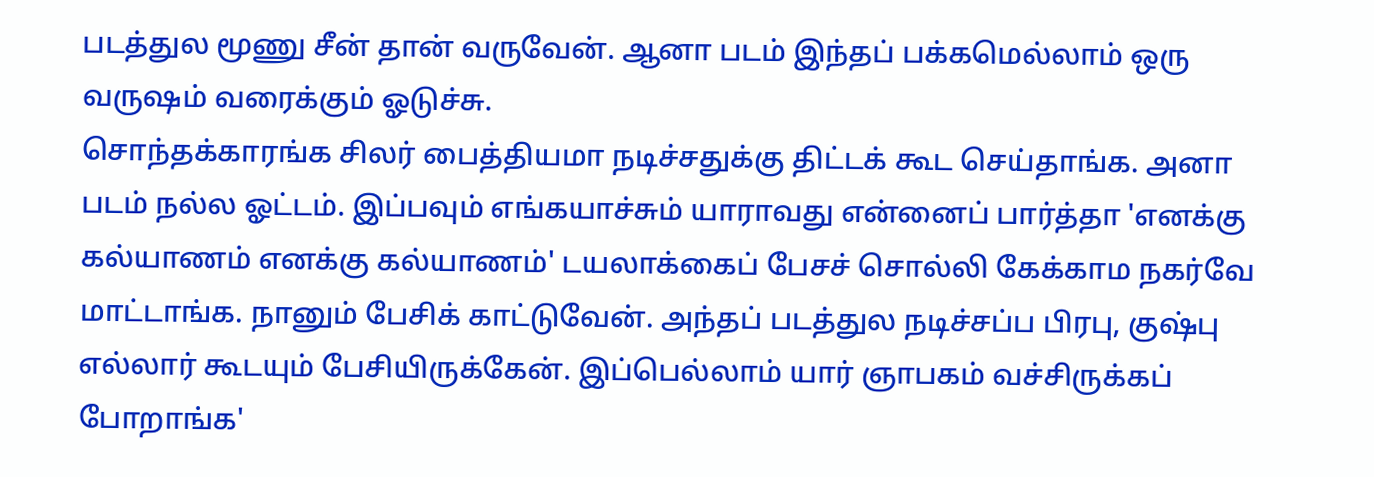படத்துல மூணு சீன் தான் வருவேன். ஆனா படம் இந்தப் பக்கமெல்லாம் ஒரு வருஷம் வரைக்கும் ஓடுச்சு.
சொந்தக்காரங்க சிலர் பைத்தியமா நடிச்சதுக்கு திட்டக் கூட செய்தாங்க. அனா படம் நல்ல ஓட்டம். இப்பவும் எங்கயாச்சும் யாராவது என்னைப் பார்த்தா 'எனக்கு கல்யாணம் எனக்கு கல்யாணம்' டயலாக்கைப் பேசச் சொல்லி கேக்காம நகர்வே மாட்டாங்க. நானும் பேசிக் காட்டுவேன். அந்தப் படத்துல நடிச்சப்ப பிரபு, குஷ்பு எல்லார் கூடயும் பேசியிருக்கேன். இப்பெல்லாம் யார் ஞாபகம் வச்சிருக்கப் போறாங்க'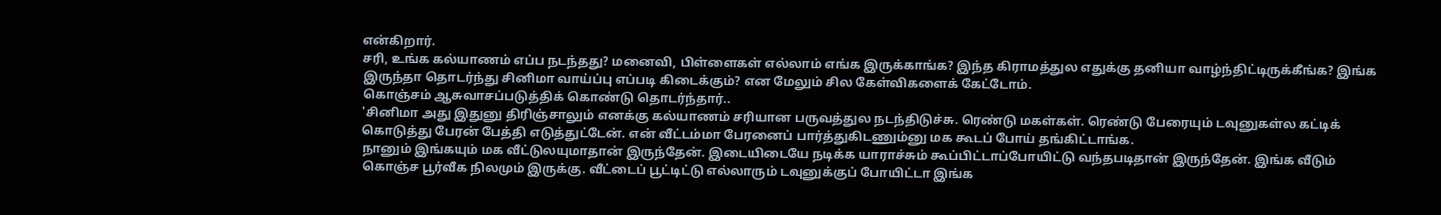என்கிறார்.
சரி, உங்க கல்யாணம் எப்ப நடந்தது? மனைவி, பிள்ளைகள் எல்லாம் எங்க இருக்காங்க? இந்த கிராமத்துல எதுக்கு தனியா வாழ்ந்திட்டிருக்கீங்க? இங்க இருந்தா தொடர்ந்து சினிமா வாய்ப்பு எப்படி கிடைக்கும்? என மேலும் சில கேள்விகளைக் கேட்டோம்.
கொஞ்சம் ஆசுவாசப்படுத்திக் கொண்டு தொடர்ந்தார்..
'சினிமா அது இதுனு திரிஞ்சாலும் எனக்கு கல்யாணம் சரியான பருவத்துல நடந்திடுச்சு. ரெண்டு மகள்கள். ரெண்டு பேரையும் டவுனுகள்ல கட்டிக் கொடுத்து பேரன் பேத்தி எடுத்துட்டேன். என் வீட்டம்மா பேரனைப் பார்த்துகிடணும்னு மக கூடப் போய் தங்கிட்டாங்க.
நானும் இங்கயும் மக வீட்டுலயுமாதான் இருந்தேன். இடையிடையே நடிக்க யாராச்சும் கூப்பிட்டாப்போயிட்டு வந்தபடிதான் இருந்தேன். இங்க வீடும் கொஞ்ச பூர்வீக நிலமும் இருக்கு. வீட்டைப் பூட்டிட்டு எல்லாரும் டவுனுக்குப் போயிட்டா இங்க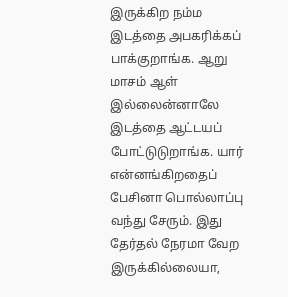இருக்கிற நம்ம இடத்தை அபகரிக்கப் பாக்குறாங்க. ஆறு மாசம் ஆள் இல்லைன்னாலே இடத்தை ஆட்டயப் போட்டுடுறாங்க. யார் என்னங்கிறதைப் பேசினா பொல்லாப்பு வந்து சேரும். இது தேர்தல் நேரமா வேற இருக்கில்லையா,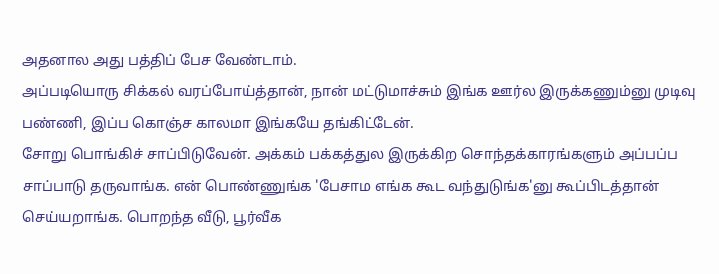அதனால அது பத்திப் பேச வேண்டாம்.
அப்படியொரு சிக்கல் வரப்போய்த்தான், நான் மட்டுமாச்சும் இங்க ஊர்ல இருக்கணும்னு முடிவு பண்ணி, இப்ப கொஞ்ச காலமா இங்கயே தங்கிட்டேன்.
சோறு பொங்கிச் சாப்பிடுவேன். அக்கம் பக்கத்துல இருக்கிற சொந்தக்காரங்களும் அப்பப்ப சாப்பாடு தருவாங்க. என் பொண்ணுங்க 'பேசாம எங்க கூட வந்துடுங்க'னு கூப்பிடத்தான் செய்யறாங்க. பொறந்த வீடு, பூர்வீக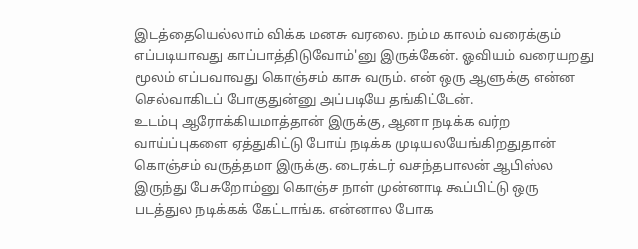இடத்தையெல்லாம் விக்க மனசு வரலை. நம்ம காலம் வரைக்கும் எப்படியாவது காப்பாத்திடுவோம்'னு இருக்கேன். ஓவியம் வரையறது மூலம் எப்பவாவது கொஞ்சம் காசு வரும். என் ஒரு ஆளுக்கு என்ன செல்வாகிடப் போகுதுன்னு அப்படியே தங்கிட்டேன்.
உடம்பு ஆரோக்கியமாத்தான் இருக்கு, ஆனா நடிக்க வர்ற வாய்ப்புகளை ஏத்துகிட்டு போய் நடிக்க முடியலயேங்கிறதுதான் கொஞ்சம் வருத்தமா இருக்கு. டைரக்டர் வசந்தபாலன் ஆபிஸ்ல இருந்து பேசுறோம்னு கொஞ்ச நாள் முன்னாடி கூப்பிட்டு ஒரு படத்துல நடிக்கக் கேட்டாங்க. என்னால போக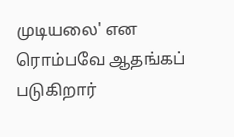முடியலை' என ரொம்பவே ஆதங்கப் படுகிறார்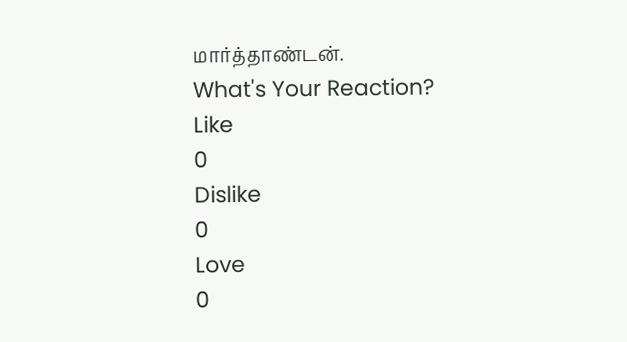மார்த்தாண்டன்.
What's Your Reaction?
Like
0
Dislike
0
Love
0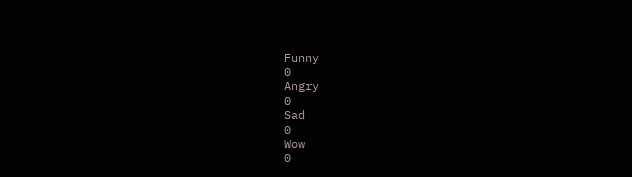Funny
0
Angry
0
Sad
0
Wow
0